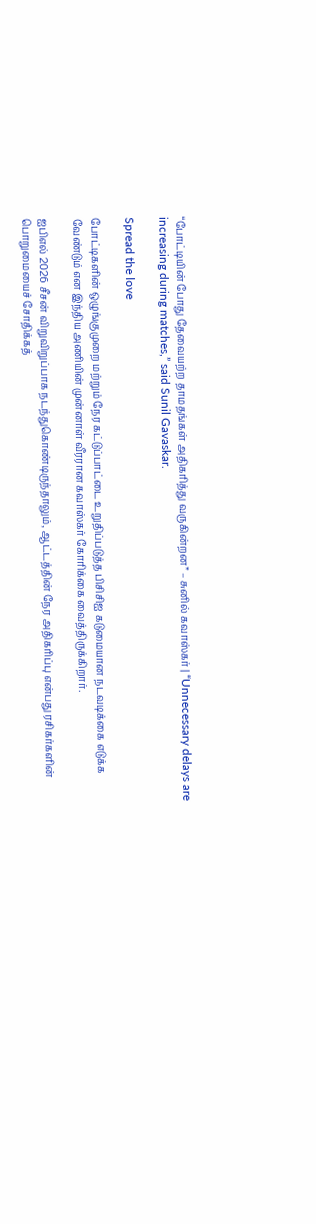“போட்டியின் போது தேவையற்ற தாமதங்கள் அதிகரித்து வருகின்றன” – சுனில் கவாஸ்கர் | “Unnecessary delays are increasing during matches,” said Sunil Gavaskar.

Spread the love

போட்டிகளின் ஒழுங்குமுறை மற்றும் நேர கட்டுப்பாட்டை உறுதிப்படுத்த பிசிசிஐ கடுமையான நடவடிக்கை எடுக்க வேண்டும் என இந்திய அணியின் முன்னாள் வீரரான கவாஸ்கர் கோரிக்கை வைத்திருக்கிறார்.

ஐபிஎல் 2026 சீசன் விறுவிறுப்பாக நடந்துகொண்டிருந்தாலும், ஆட்டத்தின் நேர அதிகரிப்பு என்பது ரசிகர்களின் பொறுமையைச் சோதிக்கத்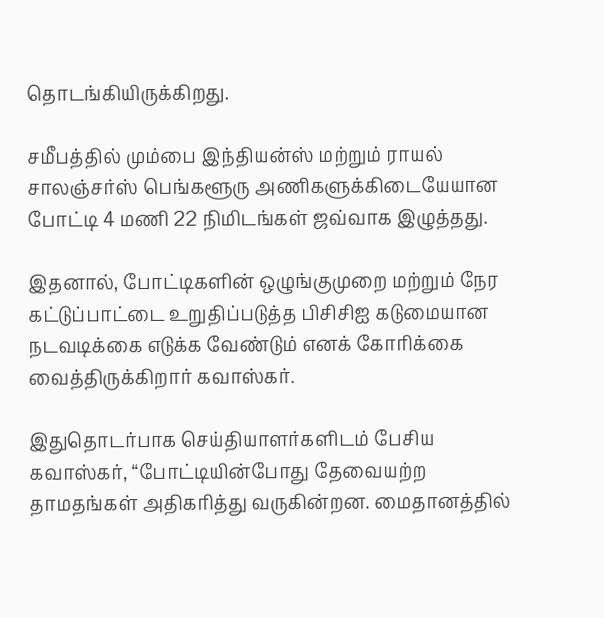தொடங்கியிருக்கிறது.

சமீபத்தில் மும்பை இந்தியன்ஸ் மற்றும் ராயல் சாலஞ்சர்ஸ் பெங்களூரு அணிகளுக்கிடையேயான போட்டி 4 மணி 22 நிமிடங்கள் ஜவ்வாக இழுத்தது.

இதனால், போட்டிகளின் ஒழுங்குமுறை மற்றும் நேர கட்டுப்பாட்டை உறுதிப்படுத்த பிசிசிஐ கடுமையான நடவடிக்கை எடுக்க வேண்டும் எனக் கோரிக்கை வைத்திருக்கிறார் கவாஸ்கர்.

இதுதொடர்பாக செய்தியாளர்களிடம் பேசிய கவாஸ்கர், “போட்டியின்போது தேவையற்ற தாமதங்கள் அதிகரித்து வருகின்றன. மைதானத்தில்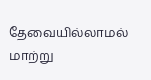தேவையில்லாமல் மாற்று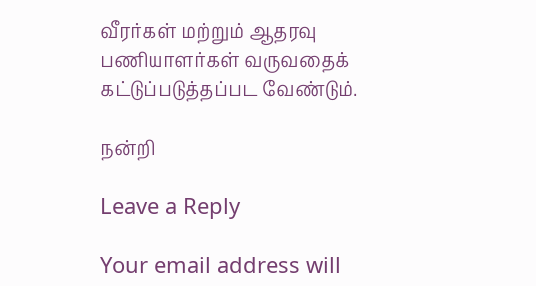வீரர்கள் மற்றும் ஆதரவு பணியாளர்கள் வருவதைக் கட்டுப்படுத்தப்பட வேண்டும்.

நன்றி

Leave a Reply

Your email address will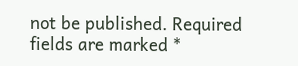not be published. Required fields are marked *